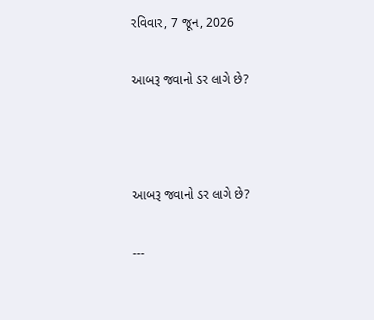રવિવાર, 7 જૂન, 2026

આબરૂ જવાનો ડર લાગે છે?



આબરૂ જવાનો ડર લાગે છે?

---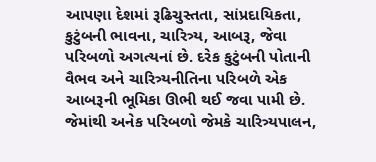આપણા દેશમાં રૂઢિચુસ્તતા, સાંપ્રદાયિકતા, કુટુંબની ભાવના, ચારિત્ર્ય, આબરૂ, જેવા પરિબળો અગત્યનાં છે. દરેક કુટુંબની પોતાની વૈભવ અને ચારિત્ર્યનીતિના પરિબળે એક આબરૂની ભૂમિકા ઊભી થઈ જવા પામી છે. જેમાંથી અનેક પરિબળો જેમકે ચારિત્ર્યપાલન,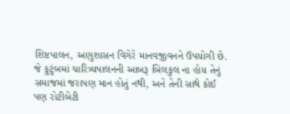શિષ્ટપાલન, અણુશાસન વિગેરે માનવજીવનને ઉપયોગી છે. જે કુટુંબમાં ચારિત્ર્યપાલનની આબરૂ બિલકુલ ના હોય તેનું સમાજમાં જરાપણ માન હોતું નથી, અને તેની સાથે કોઈ પણ રોટીબેટી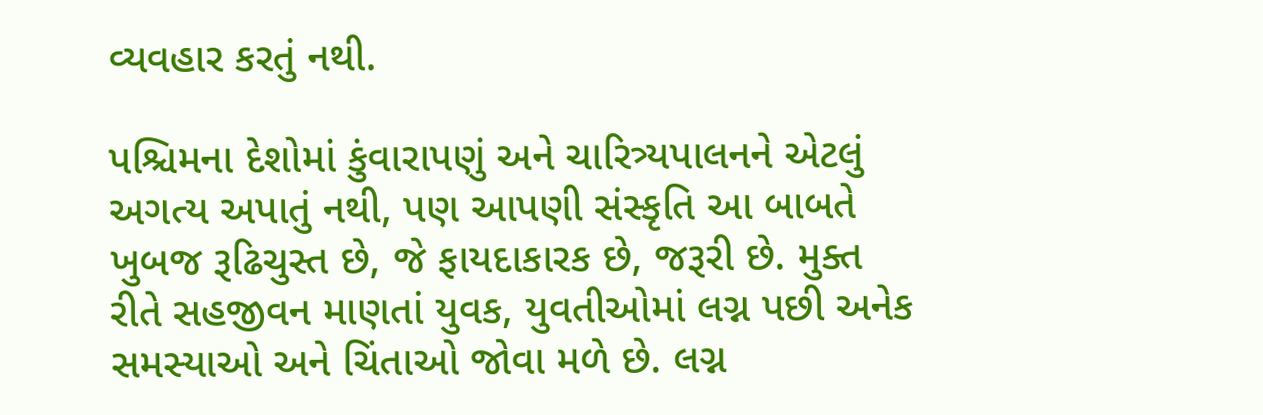વ્યવહાર કરતું નથી.

પશ્ચિમના દેશોમાં કુંવારાપણું અને ચારિત્ર્યપાલનને એટલું અગત્ય અપાતું નથી, પણ આપણી સંસ્કૃતિ આ બાબતે ખુબજ રૂઢિચુસ્ત છે, જે ફાયદાકારક છે, જરૂરી છે. મુક્ત રીતે સહજીવન માણતાં યુવક, યુવતીઓમાં લગ્ન પછી અનેક સમસ્યાઓ અને ચિંતાઓ જોવા મળે છે. લગ્ન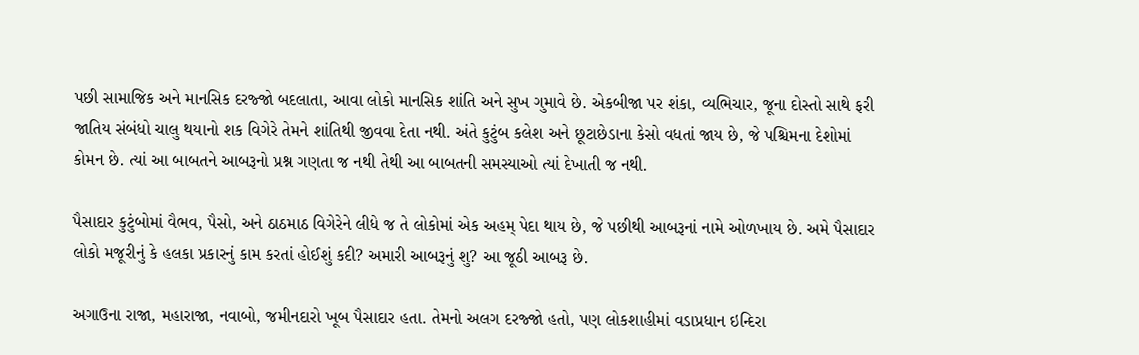પછી સામાજિક અને માનસિક દરજ્જો બદલાતા, આવા લોકો માનસિક શાંતિ અને સુખ ગુમાવે છે. એકબીજા પર શંકા, વ્યભિચાર, જૂના દોસ્તો સાથે ફરી જાતિય સંબંધો ચાલુ થયાનો શક વિગેરે તેમને શાંતિથી જીવવા દેતા નથી. અંતે કુટુંબ કલેશ અને છૂટાછેડાના કેસો વધતાં જાય છે, જે પશ્ચિમના દેશોમાં કોમન છે. ત્યાં આ બાબતને આબરૂનો પ્રશ્ન ગણતા જ નથી તેથી આ બાબતની સમસ્યાઓ ત્યાં દેખાતી જ નથી.

પૈસાદાર કુટુંબોમાં વૈભવ, પૈસો, અને ઠાઠમાઠ વિગેરેને લીધે જ તે લોકોમાં એક અહમ્ પેદા થાય છે, જે પછીથી આબરૂનાં નામે ઓળખાય છે. અમે પૈસાદાર લોકો મજૂરીનું કે હલકા પ્રકારનું કામ કરતાં હોઈશું કદી? અમારી આબરૂનું શુ? આ જૂઠી આબરૂ છે.

અગાઉના રાજા, મહારાજા, નવાબો, જમીનદારો ખૂબ પૈસાદાર હતા. તેમનો અલગ દરજ્જો હતો, પણ લોકશાહીમાં વડાપ્રધાન ઇન્દિરા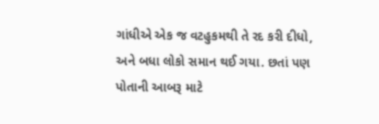ગાંધીએ એક જ વટહુકમથી તે રદ કરી દીધો, અને બધા લોકો સમાન થઈ ગયા. છતાં પણ પોતાની આબરૂ માટે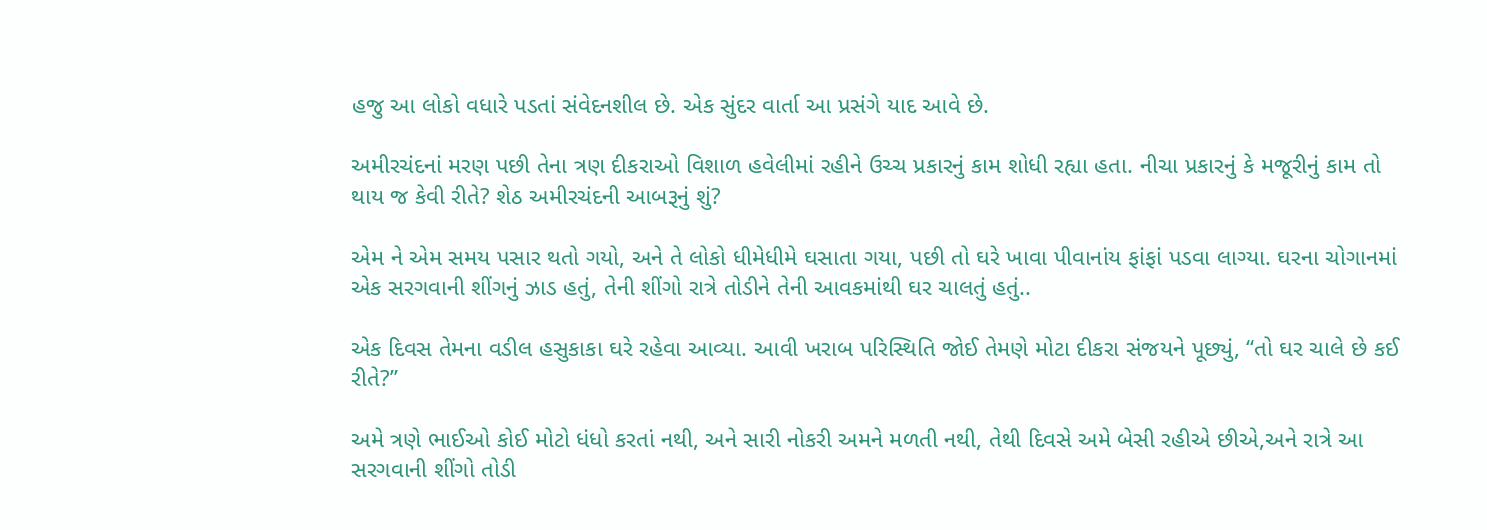હજુ આ લોકો વધારે પડતાં સંવેદનશીલ છે. એક સુંદર વાર્તા આ પ્રસંગે યાદ આવે છે.

અમીરચંદનાં મરણ પછી તેના ત્રણ દીકરાઓ વિશાળ હવેલીમાં રહીને ઉચ્ચ પ્રકારનું કામ શોધી રહ્યા હતા. નીચા પ્રકારનું કે મજૂરીનું કામ તો થાય જ કેવી રીતે? શેઠ અમીરચંદની આબરૂનું શું?

એમ ને એમ સમય પસાર થતો ગયો, અને તે લોકો ધીમેધીમે ઘસાતા ગયા, પછી તો ઘરે ખાવા પીવાનાંય ફાંફાં પડવા લાગ્યા. ઘરના ચોગાનમાં એક સરગવાની શીંગનું ઝાડ હતું, તેની શીંગો રાત્રે તોડીને તેની આવકમાંથી ઘર ચાલતું હતું..

એક દિવસ તેમના વડીલ હસુકાકા ઘરે રહેવા આવ્યા. આવી ખરાબ પરિસ્થિતિ જોઈ તેમણે મોટા દીકરા સંજયને પૂછ્યું, “તો ઘર ચાલે છે કઈ રીતે?”

અમે ત્રણે ભાઈઓ કોઈ મોટો ધંધો કરતાં નથી, અને સારી નોકરી અમને મળતી નથી, તેથી દિવસે અમે બેસી રહીએ છીએ,અને રાત્રે આ સરગવાની શીંગો તોડી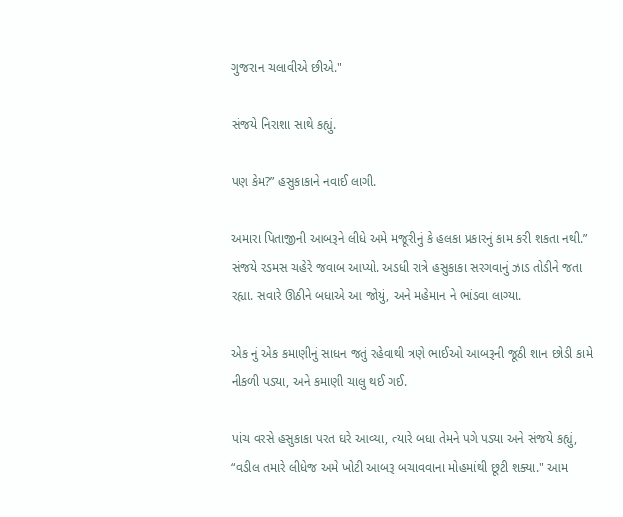ગુજરાન ચલાવીએ છીએ."

સંજયે નિરાશા સાથે કહ્યું.

પણ કેમ?” હસુકાકાને નવાઈ લાગી.

અમારા પિતાજીની આબરૂને લીધે અમે મજૂરીનું કે હલકા પ્રકારનું કામ કરી શકતા નથી.” સંજયે રડમસ ચહેરે જવાબ આપ્યો. અડધી રાત્રે હસુકાકા સરગવાનું ઝાડ તોડીને જતા રહ્યા. સવારે ઊઠીને બધાએ આ જોયું, અને મહેમાન ને ભાંડવા લાગ્યા.

એક નું એક કમાણીનું સાધન જતું રહેવાથી ત્રણે ભાઈઓ આબરૂની જૂઠી શાન છોડી કામે નીકળી પડ્યા, અને કમાણી ચાલુ થઈ ગઈ.

પાંચ વરસે હસુકાકા પરત ઘરે આવ્યા, ત્યારે બધા તેમને પગે પડ્યા અને સંજયે કહ્યું, “વડીલ તમારે લીધેજ અમે ખોટી આબરૂ બચાવવાના મોહમાંથી છૂટી શક્યા." આમ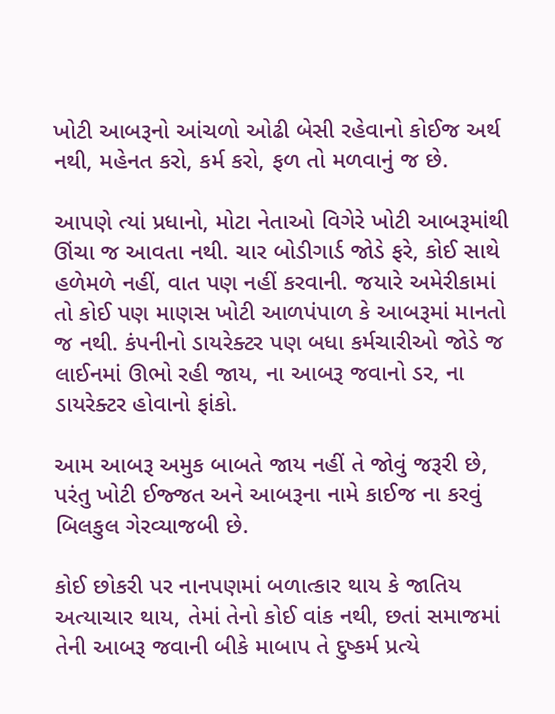ખોટી આબરૂનો આંચળો ઓઢી બેસી રહેવાનો કોઈજ અર્થ નથી, મહેનત કરો, કર્મ કરો, ફળ તો મળવાનું જ છે.

આપણે ત્યાં પ્રધાનો, મોટા નેતાઓ વિગેરે ખોટી આબરૂમાંથી ઊંચા જ આવતા નથી. ચાર બોડીગાર્ડ જોડે ફરે, કોઈ સાથે હળેમળે નહીં, વાત પણ નહીં કરવાની. જયારે અમેરીકામાં તો કોઈ પણ માણસ ખોટી આળપંપાળ કે આબરૂમાં માનતો જ નથી. કંપનીનો ડાયરેક્ટર પણ બધા કર્મચારીઓ જોડે જ લાઈનમાં ઊભો રહી જાય, ના આબરૂ જવાનો ડર, ના ડાયરેક્ટર હોવાનો ફાંકો.

આમ આબરૂ અમુક બાબતે જાય નહીં તે જોવું જરૂરી છે, પરંતુ ખોટી ઈજ્જત અને આબરૂના નામે કાઈજ ના કરવું બિલકુલ ગેરવ્યાજબી છે.

કોઈ છોકરી પર નાનપણમાં બળાત્કાર થાય કે જાતિય અત્યાચાર થાય, તેમાં તેનો કોઈ વાંક નથી, છતાં સમાજમાં તેની આબરૂ જવાની બીકે માબાપ તે દુષ્કર્મ પ્રત્યે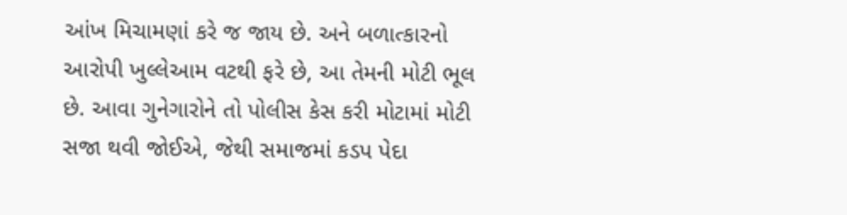આંખ મિચામણાં કરે જ જાય છે. અને બળાત્કારનો આરોપી ખુલ્લેઆમ વટથી ફરે છે, આ તેમની મોટી ભૂલ છે. આવા ગુનેગારોને તો પોલીસ કેસ કરી મોટામાં મોટી સજા થવી જોઈએ, જેથી સમાજમાં કડપ પેદા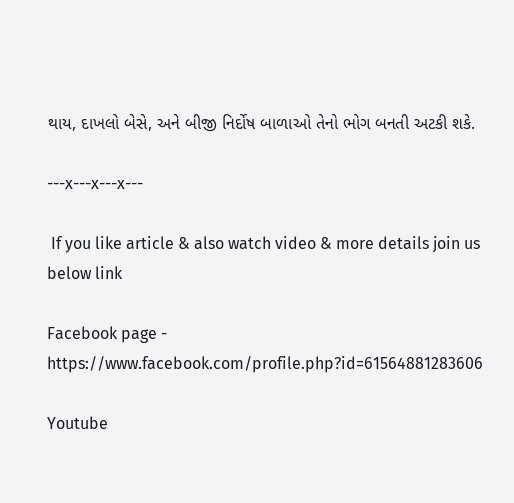થાય, દાખલો બેસે, અને બીજી નિર્દોષ બાળાઓ તેનો ભોગ બનતી અટકી શકે.

---x---x---x---

 If you like article & also watch video & more details join us below link

Facebook page - https://www.facebook.com/profile.php?id=61564881283606

Youtube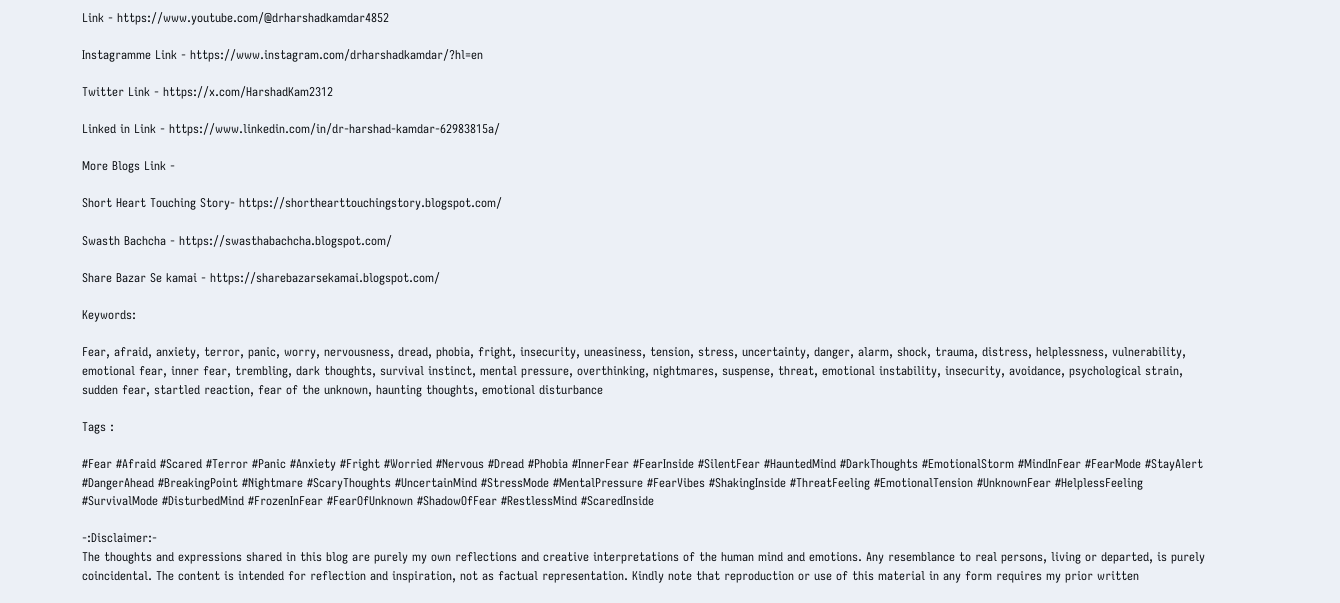Link - https://www.youtube.com/@drharshadkamdar4852

Instagramme Link - https://www.instagram.com/drharshadkamdar/?hl=en

Twitter Link - https://x.com/HarshadKam2312

Linked in Link - https://www.linkedin.com/in/dr-harshad-kamdar-62983815a/

More Blogs Link -

Short Heart Touching Story- https://shorthearttouchingstory.blogspot.com/

Swasth Bachcha - https://swasthabachcha.blogspot.com/

Share Bazar Se kamai - https://sharebazarsekamai.blogspot.com/

Keywords:

Fear, afraid, anxiety, terror, panic, worry, nervousness, dread, phobia, fright, insecurity, uneasiness, tension, stress, uncertainty, danger, alarm, shock, trauma, distress, helplessness, vulnerability, emotional fear, inner fear, trembling, dark thoughts, survival instinct, mental pressure, overthinking, nightmares, suspense, threat, emotional instability, insecurity, avoidance, psychological strain, sudden fear, startled reaction, fear of the unknown, haunting thoughts, emotional disturbance

Tags :

#Fear #Afraid #Scared #Terror #Panic #Anxiety #Fright #Worried #Nervous #Dread #Phobia #InnerFear #FearInside #SilentFear #HauntedMind #DarkThoughts #EmotionalStorm #MindInFear #FearMode #StayAlert #DangerAhead #BreakingPoint #Nightmare #ScaryThoughts #UncertainMind #StressMode #MentalPressure #FearVibes #ShakingInside #ThreatFeeling #EmotionalTension #UnknownFear #HelplessFeeling #SurvivalMode #DisturbedMind #FrozenInFear #FearOfUnknown #ShadowOfFear #RestlessMind #ScaredInside

-:Disclaimer:-
The thoughts and expressions shared in this blog are purely my own reflections and creative interpretations of the human mind and emotions. Any resemblance to real persons, living or departed, is purely coincidental. The content is intended for reflection and inspiration, not as factual representation. Kindly note that reproduction or use of this material in any form requires my prior written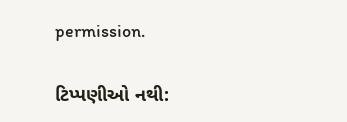permission.

ટિપ્પણીઓ નથી: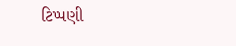ટિપ્પણી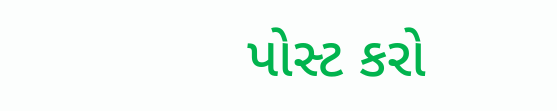પોસ્ટ કરો